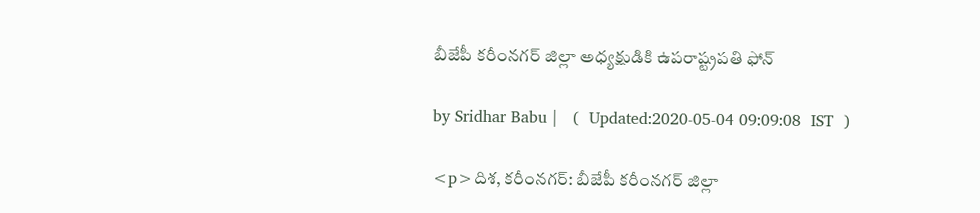బీజేపీ కరీంనగర్ జిల్లా అధ్యక్షుడికి ఉపరాష్ట్రపతి ఫోన్

by Sridhar Babu |   (  Updated:2020-05-04 09:09:08  IST  )

<p>దిశ, కరీంనగర్: బీజేపీ కరీంనగర్ జిల్లా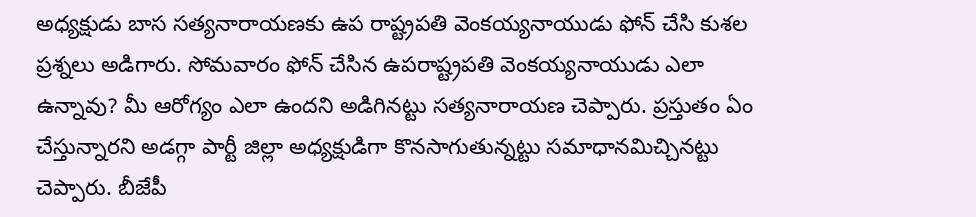అధ్యక్షుడు బాస సత్యనారాయణకు ఉప రాష్ట్రపతి వెంకయ్యనాయుడు ఫోన్ చేసి కుశల ప్రశ్నలు అడిగారు. సోమవారం ఫోన్ చేసిన ఉపరాష్ట్రపతి వెంకయ్యనాయుడు ఎలా ఉన్నావు? మీ ఆరోగ్యం ఎలా ఉందని అడిగినట్టు సత్యనారాయణ చెప్పారు. ప్రస్తుతం ఏం చేస్తున్నారని అడగ్గా పార్టీ జిల్లా అధ్యక్షుడిగా కొనసాగుతున్నట్టు సమాధానమిచ్చినట్టు చెప్పారు. బీజేపీ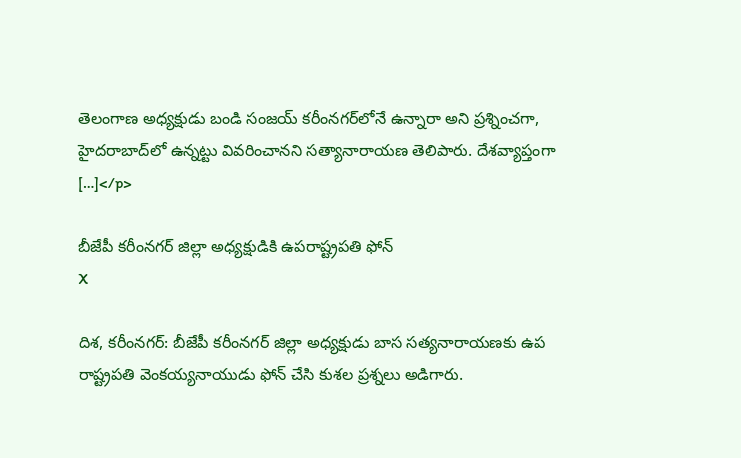తెలంగాణ అధ్యక్షుడు బండి సంజయ్ కరీంనగర్‌లోనే ఉన్నారా అని ప్రశ్నించగా, హైదరాబాద్‌లో ఉన్నట్టు వివరించానని సత్యానారాయణ తెలిపారు. దేశవ్యాప్తంగా […]</p>

బీజేపీ కరీంనగర్ జిల్లా అధ్యక్షుడికి ఉపరాష్ట్రపతి ఫోన్
X

దిశ, కరీంనగర్: బీజేపీ కరీంనగర్ జిల్లా అధ్యక్షుడు బాస సత్యనారాయణకు ఉప రాష్ట్రపతి వెంకయ్యనాయుడు ఫోన్ చేసి కుశల ప్రశ్నలు అడిగారు.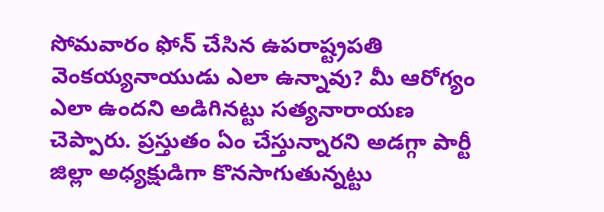సోమవారం ఫోన్ చేసిన ఉపరాష్ట్రపతి వెంకయ్యనాయుడు ఎలా ఉన్నావు? మీ ఆరోగ్యం ఎలా ఉందని అడిగినట్టు సత్యనారాయణ చెప్పారు. ప్రస్తుతం ఏం చేస్తున్నారని అడగ్గా పార్టీ జిల్లా అధ్యక్షుడిగా కొనసాగుతున్నట్టు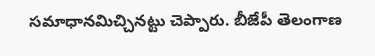సమాధానమిచ్చినట్టు చెప్పారు. బీజేపీ తెలంగాణ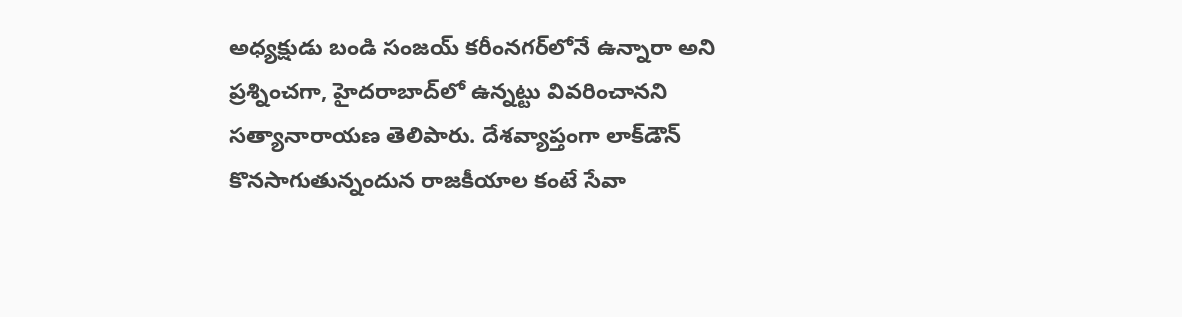అధ్యక్షుడు బండి సంజయ్ కరీంనగర్‌లోనే ఉన్నారా అని ప్రశ్నించగా, హైదరాబాద్‌లో ఉన్నట్టు వివరించానని సత్యానారాయణ తెలిపారు. దేశవ్యాప్తంగా లాక్‌డౌన్ కొనసాగుతున్నందున రాజకీయాల కంటే సేవా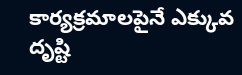కార్యక్రమాలపైనే ఎక్కువ దృష్టి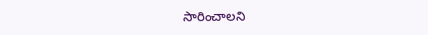సారించాలని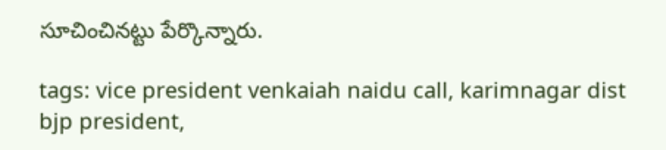సూచించినట్టు పేర్కొన్నారు.

tags: vice president venkaiah naidu call, karimnagar dist bjp president,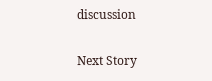discussion

Next Story